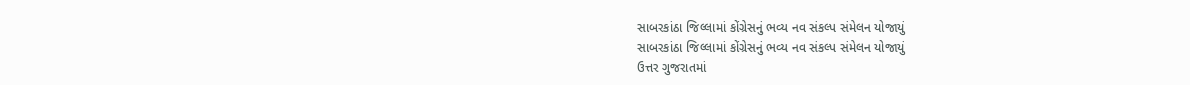સાબરકાંઠા જિલ્લામાં કોંગ્રેસનું ભવ્ય નવ સંકલ્પ સંમેલન યોજાયું
સાબરકાંઠા જિલ્લામાં કોંગ્રેસનું ભવ્ય નવ સંકલ્પ સંમેલન યોજાયું
ઉત્તર ગુજરાતમાં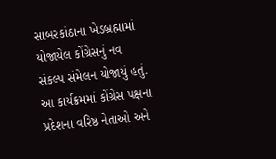સાબરકાંઠાના ખેડબ્રહ્મામાં યોજાયેલ કોંગ્રેસનું નવ સંકલ્પ સંમેલન યોજાયું હતું. આ કાર્યક્રમમાં કોંગ્રેસ પક્ષના પ્રદેશના વરિષ્ઠ નેતાઓ અને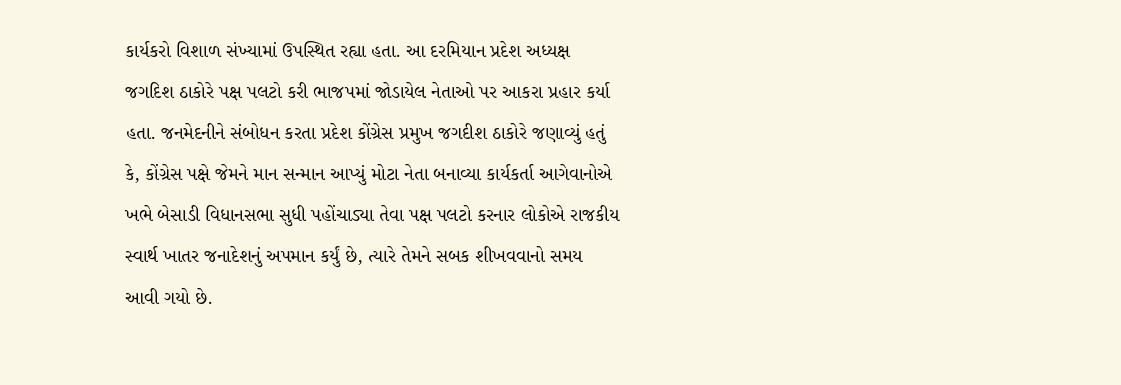કાર્યકરો વિશાળ સંખ્યામાં ઉપસ્થિત રહ્યા હતા. આ દરમિયાન પ્રદેશ અધ્યક્ષ જગદિશ ઠાકોરે પક્ષ પલટો કરી ભાજપમાં જોડાયેલ નેતાઓ પર આકરા પ્રહાર કર્યા હતા. જનમેદનીને સંબોધન કરતા પ્રદેશ કોંગ્રેસ પ્રમુખ જગદીશ ઠાકોરે જણાવ્યું હતું કે, કોંગ્રેસ પક્ષે જેમને માન સન્માન આપ્યું મોટા નેતા બનાવ્યા કાર્યકર્તા આગેવાનોએ ખભે બેસાડી વિધાનસભા સુધી પહોંચાડ્યા તેવા પક્ષ પલટો કરનાર લોકોએ રાજકીય સ્વાર્થ ખાતર જનાદેશનું અપમાન કર્યું છે, ત્યારે તેમને સબક શીખવવાનો સમય આવી ગયો છે.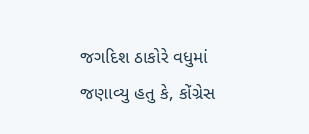જગદિશ ઠાકોરે વધુમાં જણાવ્યુ હતુ કે, કોંગ્રેસ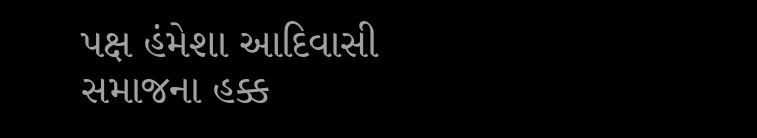પક્ષ હંમેશા આદિવાસી સમાજના હક્ક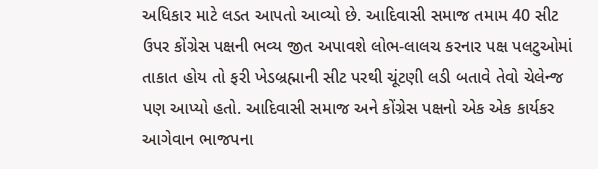અધિકાર માટે લડત આપતો આવ્યો છે. આદિવાસી સમાજ તમામ 40 સીટ ઉપર કોંગ્રેસ પક્ષની ભવ્ય જીત અપાવશે લોભ-લાલચ કરનાર પક્ષ પલટુઓમાં તાકાત હોય તો ફરી ખેડબ્રહ્માની સીટ પરથી ચૂંટણી લડી બતાવે તેવો ચેલેન્જ પણ આપ્યો હતો. આદિવાસી સમાજ અને કોંગ્રેસ પક્ષનો એક એક કાર્યકર આગેવાન ભાજપના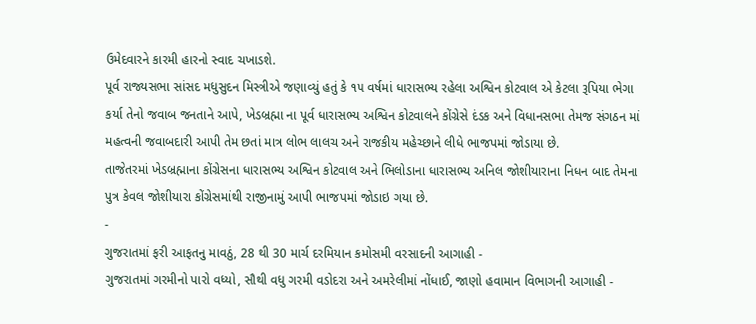ઉમેદવારને કારમી હારનો સ્વાદ ચખાડશે.
પૂર્વ રાજ્યસભા સાંસદ મધુસુદન મિસ્ત્રીએ જણાવ્યું હતું કે ૧૫ વર્ષમાં ધારાસભ્ય રહેલા અશ્વિન કોટવાલ એ કેટલા રૂપિયા ભેગા કર્યા તેનો જવાબ જનતાને આપે, ખેડબ્રહ્મા ના પૂર્વ ધારાસભ્ય અશ્વિન કોટવાલને કોંગ્રેસે દંડક અને વિધાનસભા તેમજ સંગઠન માં મહત્વની જવાબદારી આપી તેમ છતાં માત્ર લોભ લાલચ અને રાજકીય મહેચ્છાને લીધે ભાજપમાં જોડાયા છે.
તાજેતરમાં ખેડબ્રહ્માના કોંગ્રેસના ધારાસભ્ય અશ્વિન કોટવાલ અને ભિલોડાના ધારાસભ્ય અનિલ જોશીયારાના નિધન બાદ તેમના પુત્ર કેવલ જોશીયારા કોંગ્રેસમાંથી રાજીનામું આપી ભાજપમાં જોડાઇ ગયા છે.
-
ગુજરાતમાં ફરી આફતનુ માવઠું, 28 થી 30 માર્ચ દરમિયાન કમોસમી વરસાદની આગાહી -
ગુજરાતમાં ગરમીનો પારો વધ્યો, સૌથી વધુ ગરમી વડોદરા અને અમરેલીમાં નોંધાઈ, જાણો હવામાન વિભાગની આગાહી -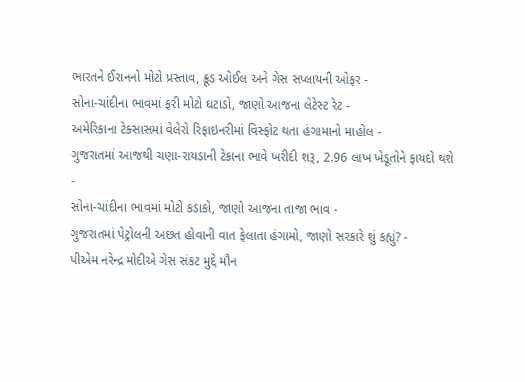ભારતને ઈરાનનો મોટો પ્રસ્તાવ, ક્રૂડ ઓઈલ અને ગેસ સપ્લાયની ઓફર -
સોના-ચાંદીના ભાવમાં ફરી મોટો ઘટાડો, જાણો આજના લેટેસ્ટ રેટ -
અમેરિકાના ટેક્સાસમાં વેલેરો રિફાઇનરીમાં વિસ્ફોટ થતા હંગામાનો માહોલ -
ગુજરાતમાં આજથી ચણા-રાયડાની ટેકાના ભાવે ખરીદી શરૂ, 2.96 લાખ ખેડૂતોને ફાયદો થશે -
સોના-ચાંદીના ભાવમાં મોટો કડાકો, જાણો આજના તાજા ભાવ -
ગુજરાતમાં પેટ્રોલની અછત હોવાની વાત ફેલાતા હંગામો, જાણો સરકારે શું કહ્યું? -
પીએમ નરેન્દ્ર મોદીએ ગેસ સંકટ મુદ્દે મૌન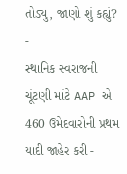તોડ્યુ, જાણો શું કહ્યું? -
સ્થાનિક સ્વરાજની ચૂંટણી માંટે AAP એ 460 ઉમેદવારોની પ્રથમ યાદી જાહેર કરી -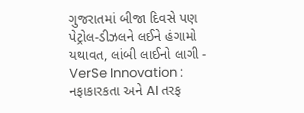ગુજરાતમાં બીજા દિવસે પણ પેટ્રોલ-ડીઝલને લઈને હંગામો યથાવત, લાંબી લાઈનો લાગી -
VerSe Innovation : નફાકારકતા અને AI તરફ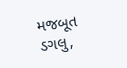મજબૂત ડગલુ,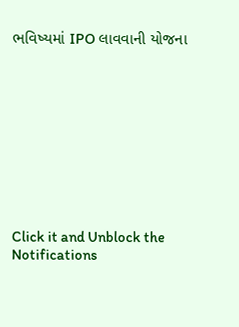ભવિષ્યમાં IPO લાવવાની યોજના










Click it and Unblock the Notifications